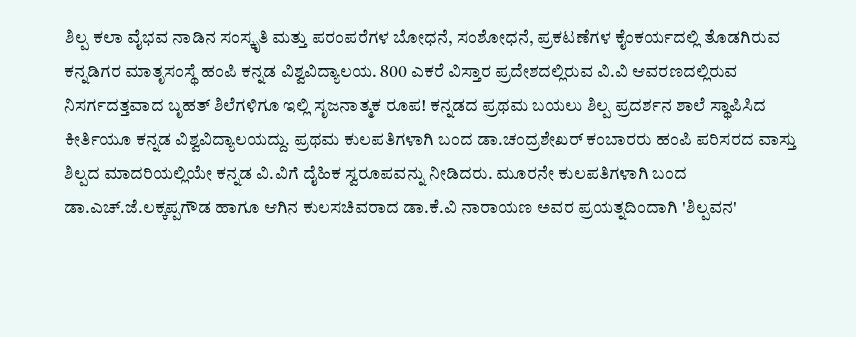ಶಿಲ್ಪ ಕಲಾ ವೈಭವ ನಾಡಿನ ಸಂಸ್ಕೃತಿ ಮತ್ತು ಪರಂಪರೆಗಳ ಬೋಧನೆ, ಸಂಶೋಧನೆ, ಪ್ರಕಟಣೆಗಳ ಕೈಂಕರ್ಯದಲ್ಲಿ ತೊಡಗಿರುವ ಕನ್ನಡಿಗರ ಮಾತೃಸಂಸ್ಥೆ ಹಂಪಿ ಕನ್ನಡ ವಿಶ್ವವಿದ್ಯಾಲಯ. 800 ಎಕರೆ ವಿಸ್ತಾರ ಪ್ರದೇಶದಲ್ಲಿರುವ ವಿ.ವಿ ಆವರಣದಲ್ಲಿರುವ ನಿಸರ್ಗದತ್ತವಾದ ಬೃಹತ್ ಶಿಲೆಗಳಿಗೂ ಇಲ್ಲಿ ಸೃಜನಾತ್ಮಕ ರೂಪ! ಕನ್ನಡದ ಪ್ರಥಮ ಬಯಲು ಶಿಲ್ಪ ಪ್ರದರ್ಶನ ಶಾಲೆ ಸ್ಥಾಪಿಸಿದ ಕೀರ್ತಿಯೂ ಕನ್ನಡ ವಿಶ್ವವಿದ್ಯಾಲಯದ್ದು. ಪ್ರಥಮ ಕುಲಪತಿಗಳಾಗಿ ಬಂದ ಡಾ.ಚಂದ್ರಶೇಖರ್ ಕಂಬಾರರು ಹಂಪಿ ಪರಿಸರದ ವಾಸ್ತು ಶಿಲ್ಪದ ಮಾದರಿಯಲ್ಲಿಯೇ ಕನ್ನಡ ವಿ.ವಿಗೆ ದೈಹಿಕ ಸ್ವರೂಪವನ್ನು ನೀಡಿದರು. ಮೂರನೇ ಕುಲಪತಿಗಳಾಗಿ ಬಂದ ಡಾ.ಎಚ್.ಜೆ.ಲಕ್ಕಪ್ಪಗೌಡ ಹಾಗೂ ಆಗಿನ ಕುಲಸಚಿವರಾದ ಡಾ.ಕೆ.ವಿ ನಾರಾಯಣ ಅವರ ಪ್ರಯತ್ನದಿಂದಾಗಿ 'ಶಿಲ್ಪವನ'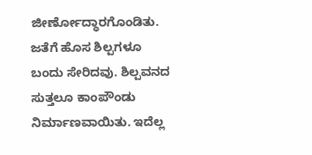ಜೀರ್ಣೋದ್ಧಾರಗೊಂಡಿತು. ಜತೆಗೆ ಹೊಸ ಶಿಲ್ಪಗಳೂ ಬಂದು ಸೇರಿದವು. ಶಿಲ್ಪವನದ ಸುತ್ತಲೂ ಕಾಂಪೌಂಡು ನಿರ್ಮಾಣವಾಯಿತು. ಇದೆಲ್ಲ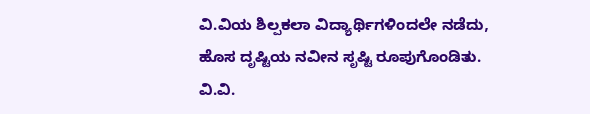ವಿ.ವಿಯ ಶಿಲ್ಪಕಲಾ ವಿದ್ಯಾರ್ಥಿಗಳಿಂದಲೇ ನಡೆದು, ಹೊಸ ದೃಷ್ಟಿಯ ನವೀನ ಸೃಷ್ಟಿ ರೂಪುಗೊಂಡಿತು. ವಿ.ವಿ.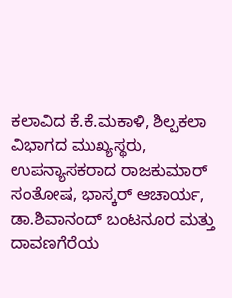ಕಲಾವಿದ ಕೆ.ಕೆ.ಮಕಾಳಿ, ಶಿಲ್ಪಕಲಾ ವಿಭಾಗದ ಮುಖ್ಯಸ್ಥರು, ಉಪನ್ಯಾಸಕರಾದ ರಾಜಕುಮಾರ್ ಸಂತೋಷ, ಭಾಸ್ಕರ್ ಆಚಾರ್ಯ, ಡಾ.ಶಿವಾನಂದ್ ಬಂಟನೂರ ಮತ್ತು ದಾವಣಗೆರೆಯ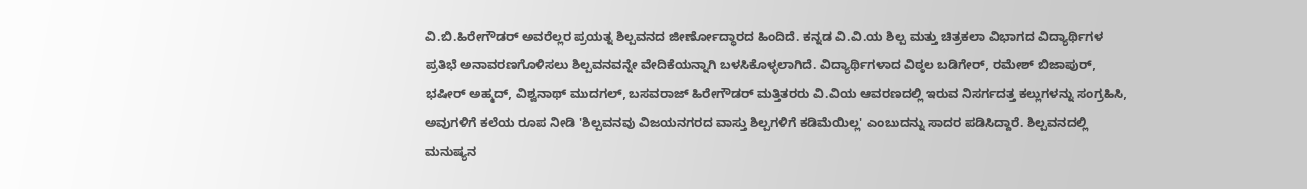ವಿ.ಬಿ.ಹಿರೇಗೌಡರ್ ಅವರೆಲ್ಲರ ಪ್ರಯತ್ನ ಶಿಲ್ಪವನದ ಜೀರ್ಣೋದ್ಧಾರದ ಹಿಂದಿದೆ. ಕನ್ನಡ ವಿ.ವಿ.ಯ ಶಿಲ್ಪ ಮತ್ತು ಚಿತ್ರಕಲಾ ವಿಭಾಗದ ವಿದ್ಯಾರ್ಥಿಗಳ ಪ್ರತಿಭೆ ಅನಾವರಣಗೊಳಿಸಲು ಶಿಲ್ಪವನವನ್ನೇ ವೇದಿಕೆಯನ್ನಾಗಿ ಬಳಸಿಕೊಳ್ಳಲಾಗಿದೆ. ವಿದ್ಯಾರ್ಥಿಗಳಾದ ವಿಠ್ಠಲ ಬಡಿಗೇರ್, ರಮೇಶ್ ಬಿಜಾಪುರ್, ಭಷೀರ್ ಅಹ್ಮದ್, ವಿಶ್ವನಾಥ್ ಮುದಗಲ್, ಬಸವರಾಜ್ ಹಿರೇಗೌಡರ್ ಮತ್ತಿತರರು ವಿ.ವಿಯ ಆವರಣದಲ್ಲಿ ಇರುವ ನಿಸರ್ಗದತ್ತ ಕಲ್ಲುಗಳನ್ನು ಸಂಗ್ರಹಿಸಿ, ಅವುಗಳಿಗೆ ಕಲೆಯ ರೂಪ ನೀಡಿ 'ಶಿಲ್ಪವನವು ವಿಜಯನಗರದ ವಾಸ್ತು ಶಿಲ್ಪಗಳಿಗೆ ಕಡಿಮೆಯಿಲ್ಲ' ಎಂಬುದನ್ನು ಸಾದರ ಪಡಿಸಿದ್ದಾರೆ. ಶಿಲ್ಪವನದಲ್ಲಿ ಮನುಷ್ಯನ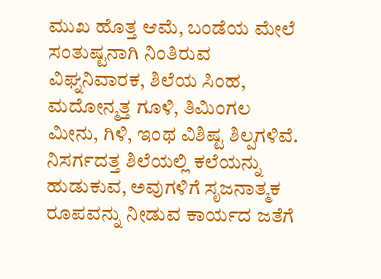ಮುಖ ಹೊತ್ತ ಆಮೆ, ಬಂಡೆಯ ಮೇಲೆ ಸಂತುಷ್ಟನಾಗಿ ನಿಂತಿರುವ ವಿಘ್ನನಿವಾರಕ, ಶಿಲೆಯ ಸಿಂಹ, ಮದೋನ್ಮತ್ತ ಗೂಳಿ, ತಿಮಿಂಗಲ ಮೀನು, ಗಿಳಿ, ಇಂಥ ವಿಶಿಷ್ಟ ಶಿಲ್ಪಗಳಿವೆ. ನಿಸರ್ಗದತ್ತ ಶಿಲೆಯಲ್ಲಿ ಕಲೆಯನ್ನು ಹುಡುಕುವ, ಅವುಗಳಿಗೆ ಸೃಜನಾತ್ಮಕ ರೂಪವನ್ನು ನೀಡುವ ಕಾರ್ಯದ ಜತೆಗೆ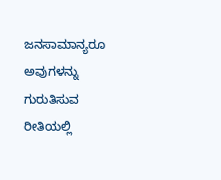ಜನಸಾಮಾನ್ಯರೂ ಅವುಗಳನ್ನು ಗುರುತಿಸುವ ರೀತಿಯಲ್ಲಿ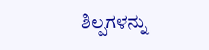ಶಿಲ್ಪಗಳನ್ನು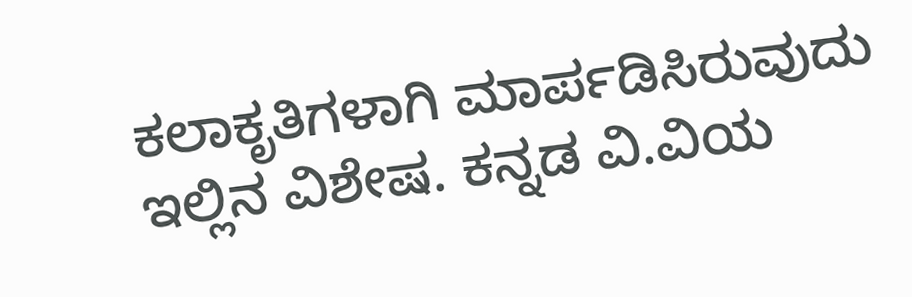ಕಲಾಕೃತಿಗಳಾಗಿ ಮಾರ್ಪಡಿಸಿರುವುದು ಇಲ್ಲಿನ ವಿಶೇಷ. ಕನ್ನಡ ವಿ.ವಿಯ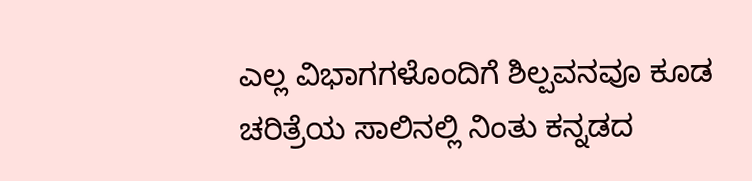ಎಲ್ಲ ವಿಭಾಗಗಳೊಂದಿಗೆ ಶಿಲ್ಪವನವೂ ಕೂಡ ಚರಿತ್ರೆಯ ಸಾಲಿನಲ್ಲಿ ನಿಂತು ಕನ್ನಡದ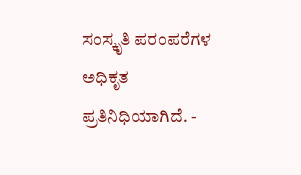ಸಂಸ್ಕೃತಿ ಪರಂಪರೆಗಳ ಅಧಿಕೃತ ಪ್ರತಿನಿಧಿಯಾಗಿದೆ. -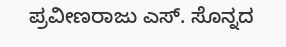ಪ್ರವೀಣರಾಜು ಎಸ್. ಸೊನ್ನದ